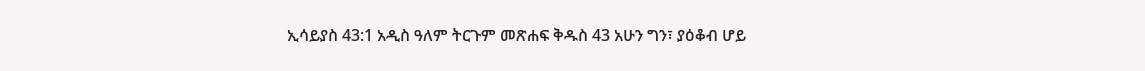ኢሳይያስ 43:1 አዲስ ዓለም ትርጉም መጽሐፍ ቅዱስ 43 አሁን ግን፣ ያዕቆብ ሆይ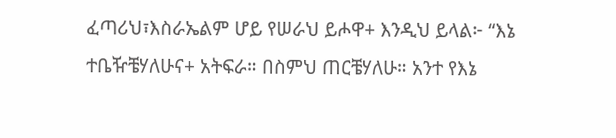ፈጣሪህ፣እስራኤልም ሆይ የሠራህ ይሖዋ+ እንዲህ ይላል፦ “እኔ ተቤዥቼሃለሁና+ አትፍራ። በስምህ ጠርቼሃለሁ። አንተ የእኔ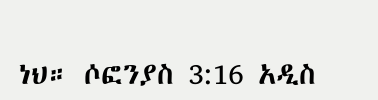ነህ። ሶፎንያስ 3:16 አዲስ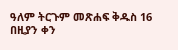ዓለም ትርጉም መጽሐፍ ቅዱስ 16 በዚያን ቀን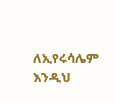ለኢየሩሳሌም እንዲህ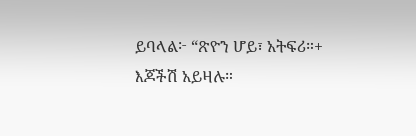ይባላል፦ “ጽዮን ሆይ፣ አትፍሪ።+ እጆችሽ አይዛሉ።